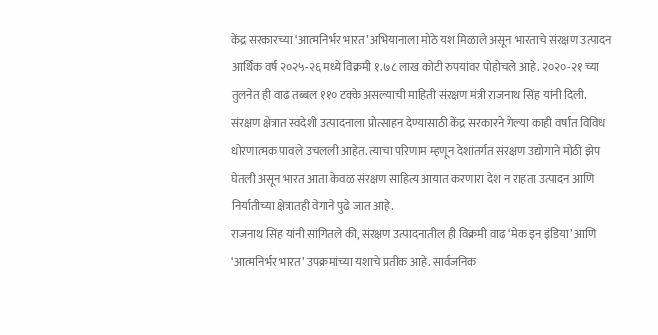केंद्र सरकारच्या ‘आत्मनिर्भर भारत’ अभियानाला मोठे यश मिळाले असून भारताचे संरक्षण उत्पादन आर्थिक वर्ष २०२५-२६ मध्ये विक्रमी १.७८ लाख कोटी रुपयांवर पोहोचले आहे. २०२०-२१ च्या तुलनेत ही वाढ तब्बल ११० टक्के असल्याची माहिती संरक्षण मंत्री राजनाथ सिंह यांनी दिली.
संरक्षण क्षेत्रात स्वदेशी उत्पादनाला प्रोत्साहन देण्यासाठी केंद्र सरकारने गेल्या काही वर्षांत विविध धोरणात्मक पावले उचलली आहेत. त्याचा परिणाम म्हणून देशांतर्गत संरक्षण उद्योगाने मोठी झेप घेतली असून भारत आता केवळ संरक्षण साहित्य आयात करणारा देश न राहता उत्पादन आणि निर्यातीच्या क्षेत्रातही वेगाने पुढे जात आहे.
राजनाथ सिंह यांनी सांगितले की, संरक्षण उत्पादनातील ही विक्रमी वाढ ‘मेक इन इंडिया’ आणि ‘आत्मनिर्भर भारत’ उपक्रमांच्या यशाचे प्रतीक आहे. सार्वजनिक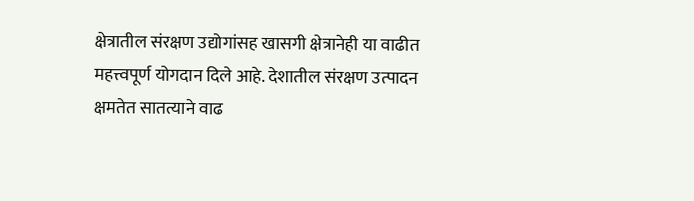क्षेत्रातील संरक्षण उद्योगांसह खासगी क्षेत्रानेही या वाढीत महत्त्वपूर्ण योगदान दिले आहे. देशातील संरक्षण उत्पादन क्षमतेत सातत्याने वाढ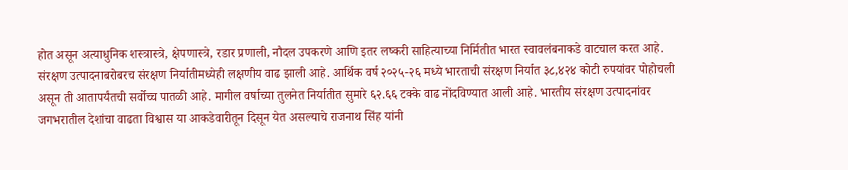होत असून अत्याधुनिक शस्त्रास्त्रे, क्षेपणास्त्रे, रडार प्रणाली, नौदल उपकरणे आणि इतर लष्करी साहित्याच्या निर्मितीत भारत स्वावलंबनाकडे वाटचाल करत आहे.
संरक्षण उत्पादनाबरोबरच संरक्षण निर्यातीमध्येही लक्षणीय वाढ झाली आहे. आर्थिक वर्ष २०२५-२६ मध्ये भारताची संरक्षण निर्यात ३८,४२४ कोटी रुपयांवर पोहोचली असून ती आतापर्यंतची सर्वोच्च पातळी आहे. मागील वर्षाच्या तुलनेत निर्यातीत सुमारे ६२.६६ टक्के वाढ नोंदविण्यात आली आहे. भारतीय संरक्षण उत्पादनांवर जगभरातील देशांचा वाढता विश्वास या आकडेवारीतून दिसून येत असल्याचे राजनाथ सिंह यांनी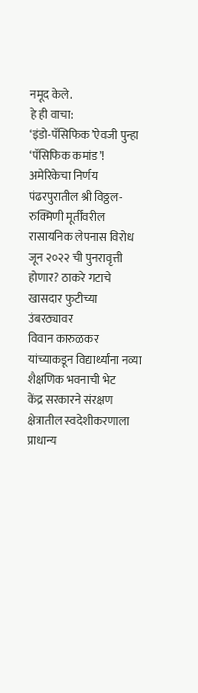नमूद केले.
हे ही वाचा:
‘इंडो-पॅसिफिक’ऐवजी पुन्हा ‘पॅसिफिक कमांड’! अमेरिकेचा निर्णय
पंढरपुरातील श्री विठ्ठल-रुक्मिणी मूर्तींवरील रासायनिक लेपनास विरोध
जून २०२२ ची पुनरावृत्ती होणार? ठाकरे गटाचे खासदार फुटीच्या उंबरठ्यावर
विवान कारुळकर यांच्याकडून विद्यार्थ्यांना नव्या शैक्षणिक भवनाची भेट
केंद्र सरकारने संरक्षण क्षेत्रातील स्वदेशीकरणाला प्राधान्य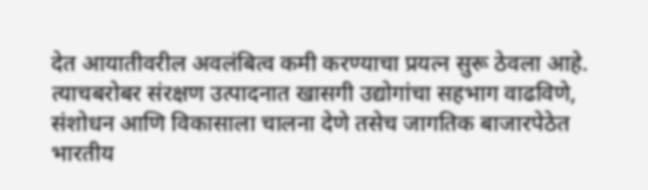देत आयातीवरील अवलंबित्व कमी करण्याचा प्रयत्न सुरू ठेवला आहे. त्याचबरोबर संरक्षण उत्पादनात खासगी उद्योगांचा सहभाग वाढविणे, संशोधन आणि विकासाला चालना देणे तसेच जागतिक बाजारपेठेत भारतीय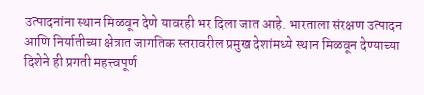उत्पादनांना स्थान मिळवून देणे यावरही भर दिला जात आहे. भारताला संरक्षण उत्पादन आणि निर्यातीच्या क्षेत्रात जागतिक स्तरावरील प्रमुख देशांमध्ये स्थान मिळवून देण्याच्या दिशेने ही प्रगती महत्त्वपूर्ण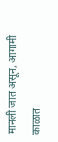मानली जात असून, आगामी काळात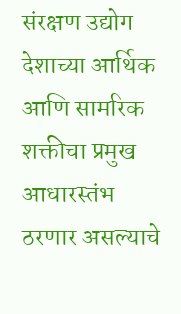संरक्षण उद्योग देशाच्या आर्थिक आणि सामरिक शक्तीचा प्रमुख आधारस्तंभ ठरणार असल्याचे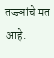तज्ज्ञांचे मत आहे.